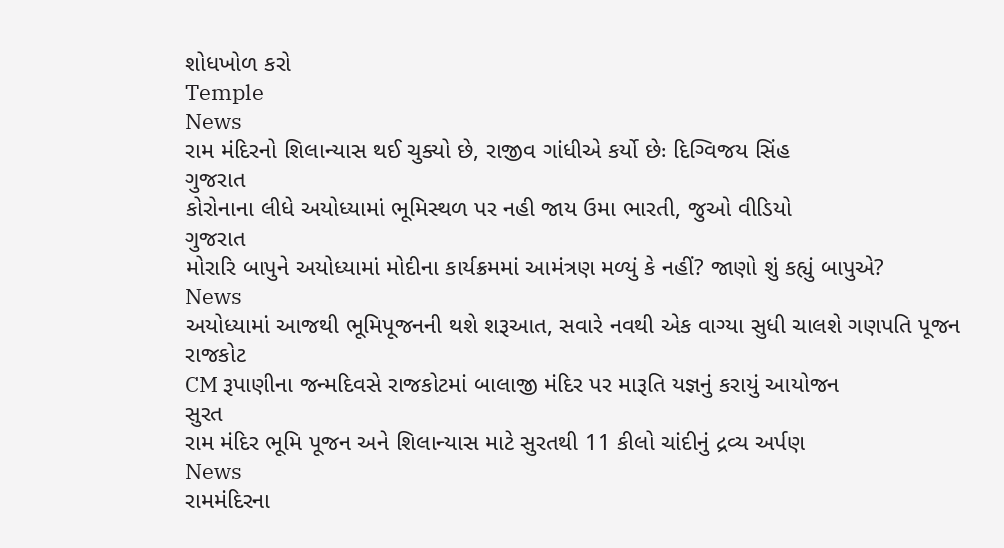શોધખોળ કરો
Temple
News
રામ મંદિરનો શિલાન્યાસ થઈ ચુક્યો છે, રાજીવ ગાંધીએ કર્યો છેઃ દિગ્વિજય સિંહ
ગુજરાત
કોરોનાના લીધે અયોધ્યામાં ભૂમિસ્થળ પર નહી જાય ઉમા ભારતી, જુઓ વીડિયો
ગુજરાત
મોરારિ બાપુને અયોધ્યામાં મોદીના કાર્યક્રમમાં આમંત્રણ મળ્યું કે નહીં? જાણો શું કહ્યું બાપુએ?
News
અયોધ્યામાં આજથી ભૂમિપૂજનની થશે શરૂઆત, સવારે નવથી એક વાગ્યા સુધી ચાલશે ગણપતિ પૂજન
રાજકોટ
CM રૂપાણીના જન્મદિવસે રાજકોટમાં બાલાજી મંદિર પર મારૂતિ યજ્ઞનું કરાયું આયોજન
સુરત
રામ મંદિર ભૂમિ પૂજન અને શિલાન્યાસ માટે સુરતથી 11 કીલો ચાંદીનું દ્રવ્ય અર્પણ
News
રામમંદિરના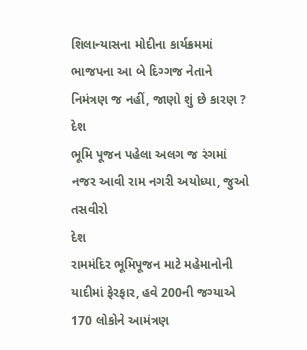શિલાન્યાસના મોદીના કાર્યક્રમમાં ભાજપના આ બે દિગ્ગજ નેતાને નિમંત્રણ જ નહીં, જાણો શું છે કારણ ?
દેશ
ભૂમિ પૂજન પહેલા અલગ જ રંગમાં નજર આવી રામ નગરી અયોધ્યા, જુઓ તસવીરો
દેશ
રામમંદિર ભૂમિપૂજન માટે મહેમાનોની યાદીમાં ફેરફાર, હવે 200ની જગ્યાએ 170 લોકોને આમંત્રણ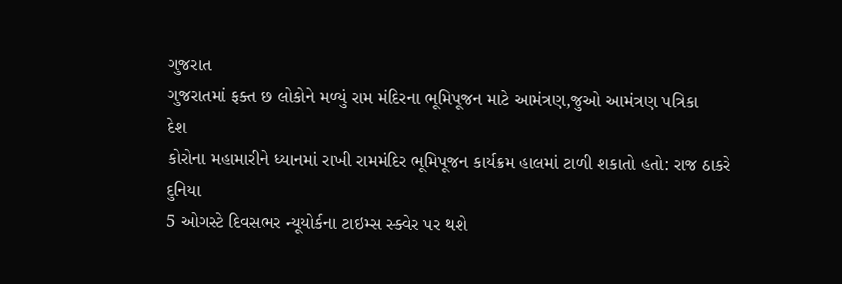ગુજરાત
ગુજરાતમાં ફક્ત છ લોકોને મળ્યું રામ મંદિરના ભૂમિપૂજન માટે આમંત્રણ,જુઓ આમંત્રણ પત્રિકા
દેશ
કોરોના મહામારીને ધ્યાનમાં રાખી રામમંદિર ભૂમિપૂજન કાર્યક્રમ હાલમાં ટાળી શકાતો હતો: રાજ ઠાકરે
દુનિયા
5 ઓગસ્ટે દિવસભર ન્યૂયોર્કના ટાઇમ્સ સ્ક્વેર પર થશે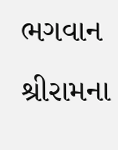ભગવાન શ્રીરામના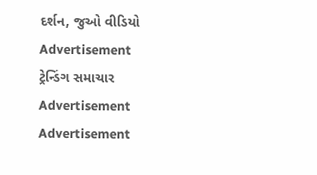દર્શન, જુઓ વીડિયો
Advertisement
ટ્રેન્ડિંગ સમાચાર
Advertisement
Advertisement